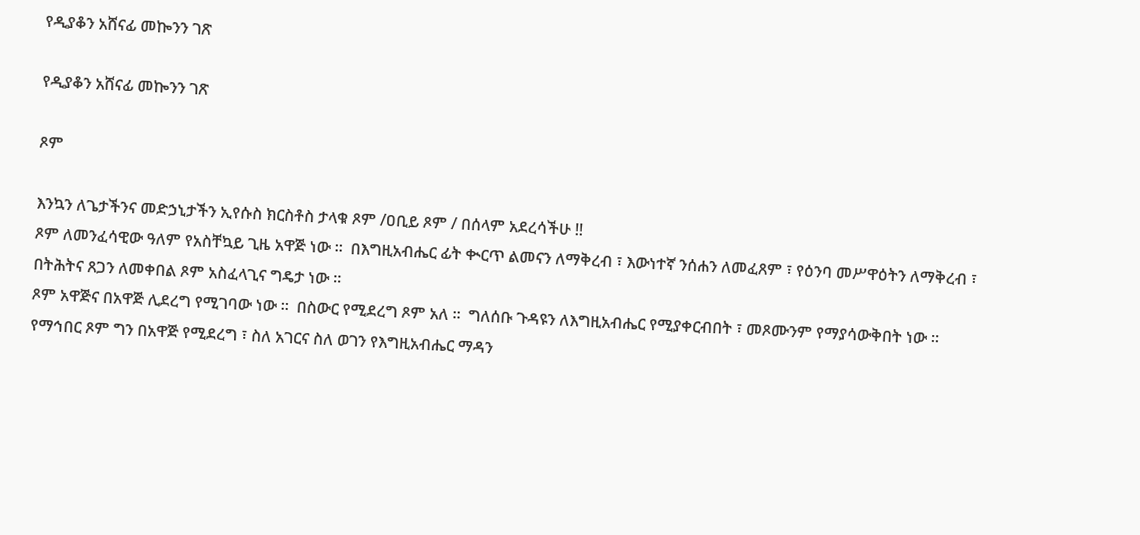የዲያቆን አሸናፊ መኰንን ገጽ

የዲያቆን አሸናፊ መኰንን ገጽ

ጾም

እንኳን ለጌታችንና መድኃኒታችን ኢየሱስ ክርስቶስ ታላቁ ጾም /ዐቢይ ጾም / በሰላም አደረሳችሁ !!
ጾም ለመንፈሳዊው ዓለም የአስቸኳይ ጊዜ አዋጅ ነው ።  በእግዚአብሔር ፊት ቊርጥ ልመናን ለማቅረብ ፣ እውነተኛ ንሰሐን ለመፈጸም ፣ የዕንባ መሥዋዕትን ለማቅረብ ፣ በትሕትና ጸጋን ለመቀበል ጾም አስፈላጊና ግዴታ ነው ።
ጾም አዋጅና በአዋጅ ሊደረግ የሚገባው ነው ።  በስውር የሚደረግ ጾም አለ ።  ግለሰቡ ጉዳዩን ለእግዚአብሔር የሚያቀርብበት ፣ መጾሙንም የማያሳውቅበት ነው ።  የማኅበር ጾም ግን በአዋጅ የሚደረግ ፣ ስለ አገርና ስለ ወገን የእግዚአብሔር ማዳን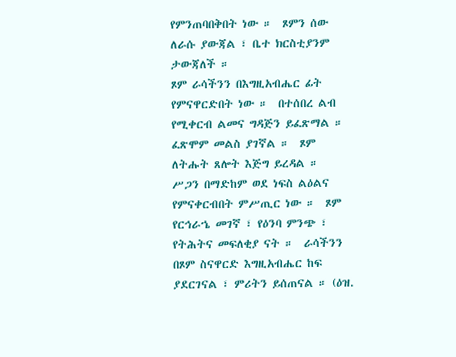የምንጠባበቅበት ነው ።  ጾምን ሰው ለራሱ ያውጃል ፣ ቤተ ክርስቲያንም ታውጃለች ።
ጾም ራሳችንን በእግዚአብሔር ፊት የምናዋርድበት ነው ።  በተሰበረ ልብ የሚቀርብ ልመና ግዳጅን ይፈጽማል ።  ፈጽሞም መልስ ያገኛል ።  ጾም ለትሑት ጸሎት እጅግ ይረዳል ።  ሥጋን በማድከም ወደ ነፍስ ልዕልና የምናቀርብበት ምሥጢር ነው ።  ጾም የርኅራኄ መገኛ ፣ የዕንባ ምንጭ ፣ የትሕትና መፍለቂያ ናት ።  ራሳችንን በጾም ስናዋርድ እግዚአብሔር ከፍ ያደርገናል ፣ ምሪትን ይሰጠናል ። (ዕዝ.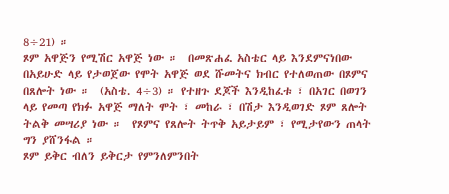8÷21) ።
ጾም አዋጅን የሚሽር አዋጅ ነው ።  በመጽሐፈ አስቴር ላይ እንደምናነበው በአይሁድ ላይ የታወጀው የሞት አዋጅ ወደ ሹመትና ክብር የተለወጠው በጾምና በጸሎት ነው ።  (አስቴ. 4÷3) ። የተዘጉ ደጆች እንዲከፈቱ ፣ በአገር በወገን ላይ የመጣ የክፉ አዋጅ ማለት ሞት ፣ መከራ ፣ በሽታ እንዲወገድ ጾም ጸሎት ትልቅ መሣሪያ ነው ።  የጾምና የጸሎት ትጥቅ አይታይም ፣ የሚታየውን ጠላት ግን ያሸንፋል ።
ጾም ይቅር ብለን ይቅርታ የምንለምንበት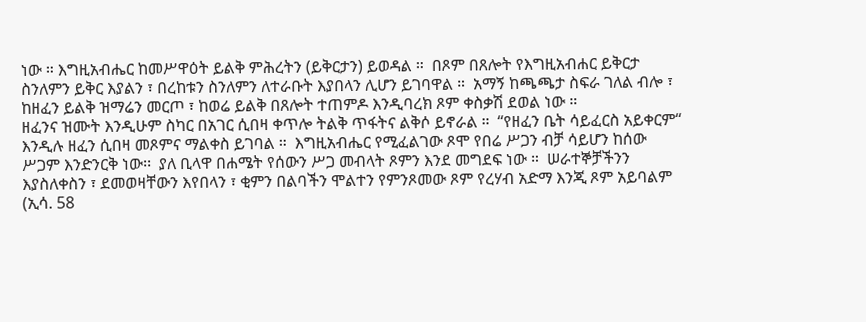ነው ። እግዚአብሔር ከመሥዋዕት ይልቅ ምሕረትን (ይቅርታን) ይወዳል ።  በጾም በጸሎት የእግዚአብሐር ይቅርታ ስንለምን ይቅር እያልን ፣ በረከቱን ስንለምን ለተራቡት እያበላን ሊሆን ይገባዋል ።  አማኝ ከጫጫታ ስፍራ ገለል ብሎ ፣ ከዘፈን ይልቅ ዝማሬን መርጦ ፣ ከወሬ ይልቅ በጸሎት ተጠምዶ እንዲባረክ ጾም ቀስቃሽ ደወል ነው ።
ዘፈንና ዝሙት እንዲሁም ስካር በአገር ሲበዛ ቀጥሎ ትልቅ ጥፋትና ልቅሶ ይኖራል ።  “የዘፈን ቤት ሳይፈርስ አይቀርም“ እንዲሉ ዘፈን ሲበዛ መጾምና ማልቀስ ይገባል ።  እግዚአብሔር የሚፈልገው ጾሞ የበሬ ሥጋን ብቻ ሳይሆን ከሰው ሥጋም እንድንርቅ ነው፡፡  ያለ ቢላዋ በሐሜት የሰውን ሥጋ መብላት ጾምን እንደ መግደፍ ነው ።  ሠራተኞቻችንን እያስለቀስን ፣ ደመወዛቸውን እየበላን ፣ ቂምን በልባችን ሞልተን የምንጾመው ጾም የረሃብ አድማ እንጂ ጾም አይባልም (ኢሳ. 58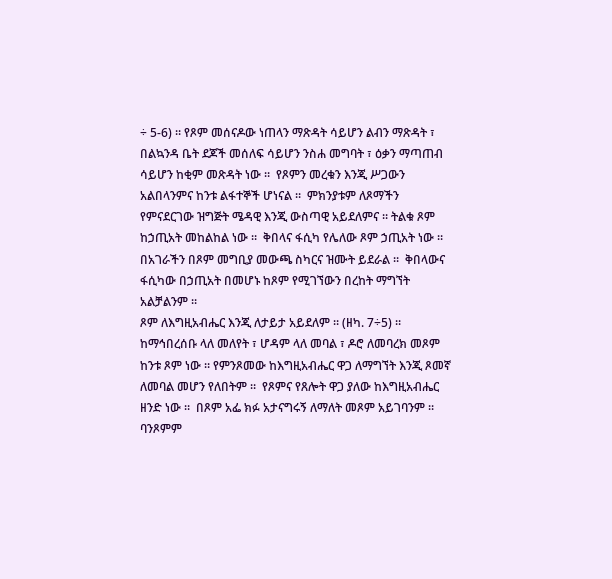÷ 5-6) ። የጾም መሰናዶው ነጠላን ማጽዳት ሳይሆን ልብን ማጽዳት ፣ በልኳንዳ ቤት ደጆች መሰለፍ ሳይሆን ንስሐ መግባት ፣ ዕቃን ማጣጠብ ሳይሆን ከቂም መጽዳት ነው ።  የጾምን መረቁን እንጂ ሥጋውን አልበላንምና ከንቱ ልፋተኞች ሆነናል ።  ምክንያቱም ለጾማችን የምናደርገው ዝግጅት ሜዳዊ እንጂ ውስጣዊ አይደለምና ። ትልቁ ጾም ከኃጢአት መከልከል ነው ።  ቅበላና ፋሲካ የሌለው ጾም ኃጢአት ነው ። በአገራችን በጾም መግቢያ መውጫ ስካርና ዝሙት ይደራል ።  ቅበላውና ፋሲካው በኃጢአት በመሆኑ ከጾም የሚገኘውን በረከት ማግኘት አልቻልንም ።
ጾም ለእግዚአብሔር እንጂ ለታይታ አይደለም ። (ዘካ. 7÷5) ።  ከማኅበረሰቡ ላለ መለየት ፣ ሆዳም ላለ መባል ፣ ዶሮ ለመባረክ መጾም ከንቱ ጾም ነው ። የምንጾመው ከእግዚአብሔር ዋጋ ለማግኘት እንጂ ጾመኛ ለመባል መሆን የለበትም ።  የጾምና የጸሎት ዋጋ ያለው ከእግዚአብሔር ዘንድ ነው ።  በጾም አፌ ክፉ አታናግሩኝ ለማለት መጾም አይገባንም ። ባንጾምም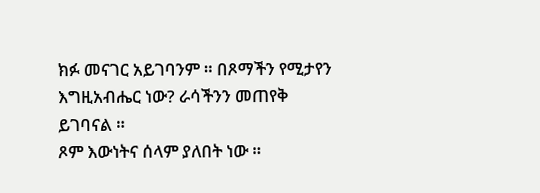ክፉ መናገር አይገባንም ። በጾማችን የሚታየን እግዚአብሔር ነው? ራሳችንን መጠየቅ ይገባናል ።
ጾም እውነትና ሰላም ያለበት ነው ።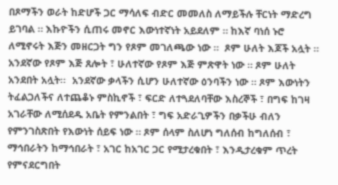በጾማችን ወራት ከድሆች ጋር ማሳለፍ ብድር መመለስ ለማይችሉ ቸርነት ማድረግ ይገባል ። እኩዮችን ሲጠሩ መኖር እውነተኛነት አይደለም ። ከእኛ ባነሰ ኑሮ ለሚኖሩት እጅን መዘርጋት ግን የጾም መገለጫው ነው ።  ጾም ሁለት እጆች አሏት ። አንደኛው የጾም እጅ ጸሎት ፣ ሁለተኛው የጾም እጅ ምጽዋት ነው ። ጾም ሁለት አንደበት አሏት፡፡  አንደኛው ቃላችን ሲሆን ሁለተኛው ዕንባችን ነው ። ጾም እውነትን ትፈልጋለችና ለተጨቆኑ ምስኪኖች ፣ ፍርድ ለተጓደለባቸው እስረኞች ፣ በግፍ ከገዛ አገራቸው ለሚሰደዱ አቤት የምንልበት ፣ ግፍ አድራጊዎችን በቃችሁ ብለን የምንገስጽበት የእውነት ሰይፍ ነው ። ጾም ሰላም ስለሆነ ግለሰብ ከግለሰብ ፣ ማኅበራትን ከማኅበራት ፣ አገር ከአገር ጋር የሚታረቁበት ፣ እንዲታረቁም ጥረት የምናደርግበት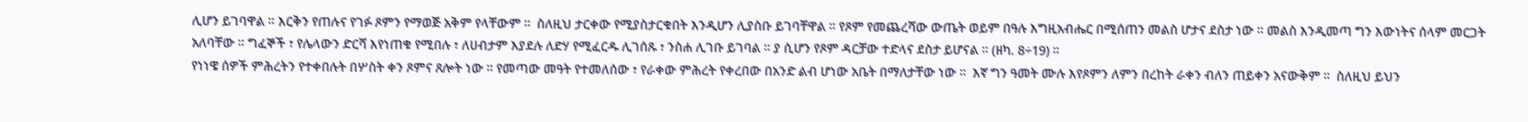ሊሆን ይገባዋል ። እርቅን የጠሉና የገፉ ጾምን የማወጅ አቅም የላቸውም ።  ስለዚህ ታርቀው የሚያስታርቁበት እንዲሆን ሊያስቡ ይገባቸዋል ። የጾም የመጨረሻው ውጤት ወይም በዓሉ እግዚአብሔር በሚሰጠን መልስ ሆታና ደስታ ነው ። መልስ እንዲመጣ ግን እውነትና ሰላም መርጋት አለባቸው ። ግፈኞች ፣ የሌላውን ድርሻ እየነጠቁ የሚበሉ ፣ ለሀብታም እያደሉ ለድሃ የሚፈርዱ ሊገሰጹ ፣ ንስሐ ሊገቡ ይገባል ። ያ ሲሆን የጾም ዳርቻው ተድላና ደስታ ይሆናል ። (ዘካ. 8÷19) ።
የነነዌ ሰዎች ምሕረትን የተቀበሉት በሦስት ቀን ጾምና ጸሎት ነው ። የመጣው መዓት የተመለሰው ፣ የራቀው ምሕረት የቀረበው በአንድ ልብ ሆነው አቤት በማለታቸው ነው ።  እኛ ግን ዓመት ሙሉ እየጾምን ለምን በረከት ራቀን ብለን ጠይቀን አናውቅም ።  ስለዚህ ይህን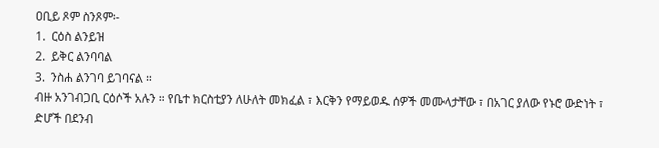ዐቢይ ጾም ስንጾም፡-
1.  ርዕስ ልንይዝ
2.  ይቅር ልንባባል
3.  ንስሐ ልንገባ ይገባናል ።
ብዙ አንገብጋቢ ርዕሶች አሉን ። የቤተ ክርስቲያን ለሁለት መክፈል ፣ እርቅን የማይወዱ ሰዎች መሙላታቸው ፣ በአገር ያለው የኑሮ ውድነት ፣ ድሆች በደንብ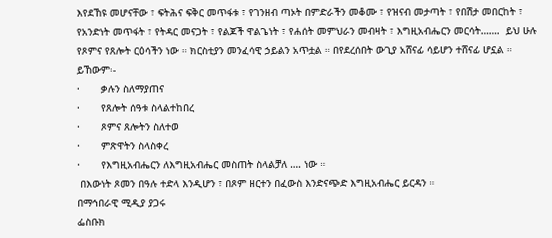እየደኸዩ መሆናቸው ፣ ፍትሕና ፍቅር መጥፋቱ ፣ የገንዘብ ጣኦት በምድራችን መቆሙ ፣ የዝናብ መታጣት ፣ የበሽታ መበርከት ፣ የአንድነት መጥፋት ፣ የትዳር መናጋት ፣ የልጆች ዋልጌነት ፣ የሐሰት መምህራን መብዛት ፣ እግዚአብሔርን መርሳት…….  ይህ ሁሉ የጾምና የጸሎት ርዕሳችን ነው ። ክርስቲያን መንፈሳዊ ኃይልን አጥቷል ። በየደረሰበት ውጊያ አሸናፊ ሳይሆን ተሸናፊ ሆኗል ። ይኸውም፡-
·       ቃሉን ስለማያጠና
·       የጸሎት ሰዓቱ ስላልተከበረ
·       ጾምና ጸሎትን ስለተወ
·       ምጽዋትን ስላስቀረ
·       የእግዚአብሔርን ለእግዚአብሔር መስጠት ስላልቻለ …. ነው ።
 በእውነት ጾመን በዓሉ ተድላ እንዲሆን ፣ በጾም ዘርተን በፈውስ እንድናጭድ እግዚአብሔር ይርዳን ።
በማኅበራዊ ሚዲያ ያጋሩ
ፌስቡክ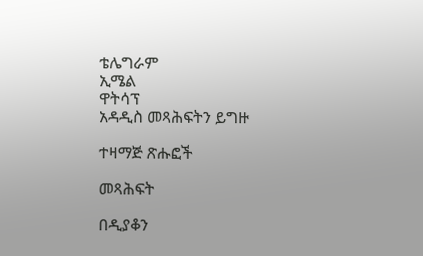ቴሌግራም
ኢሜል
ዋትሳፕ
አዳዲስ መጻሕፍትን ይግዙ

ተዛማጅ ጽሑፎች

መጻሕፍት

በዲያቆን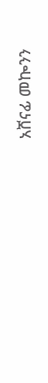አሸናፊ መኰንን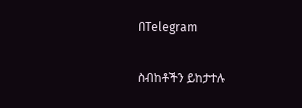በTelegram

ስብከቶችን ይከታተሉ